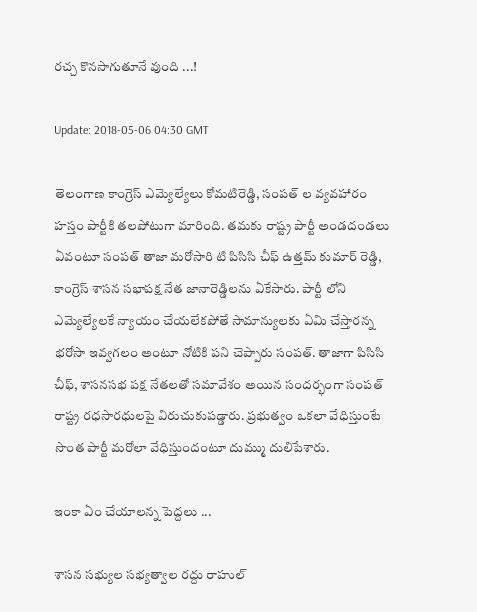రచ్చ కొనసాగుతూనే వుంది ...!

Update: 2018-05-06 04:30 GMT

తెలంగాణ కాంగ్రెస్ ఎమ్యెల్యేలు కోమటిరెడ్డి, సంపత్ ల వ్యవహారం హస్తం పార్టీకి తలపోటుగా మారింది. తమకు రాష్ట్ర పార్టీ అండదండలు ఏవంటూ సంపత్ తాజా మరోసారి టి పిసిసి చీఫ్ ఉత్తమ్ కుమార్ రెడ్డి, కాంగ్రెస్ శాసన సభాపక్ష నేత జానారెడ్డిలను ఏకేసారు. పార్టీ లోని ఎమ్యెల్యేలకే న్యాయం చేయలేకపోతే సామాన్యులకు ఏమి చేస్తారన్న భరోసా ఇవ్వగలం అంటూ నోటికి పని చెప్పారు సంపత్. తాజాగా పిసిసి చీఫ్, శాసనసభ పక్ష నేతలతో సమావేశం అయిన సందర్భంగా సంపత్ రాష్ట్ర రధసారధులపై విరుచుకుపడ్డారు. ప్రభుత్వం ఒకలా వేధిస్తుంటే సొంత పార్టీ మరోలా వేధిస్తుందంటూ దుమ్ము దులిపేశారు.

ఇంకా ఏం చేయాలన్న పెద్దలు ...

శాసన సభ్యుల సభ్యత్వాల రద్దు రాహుల్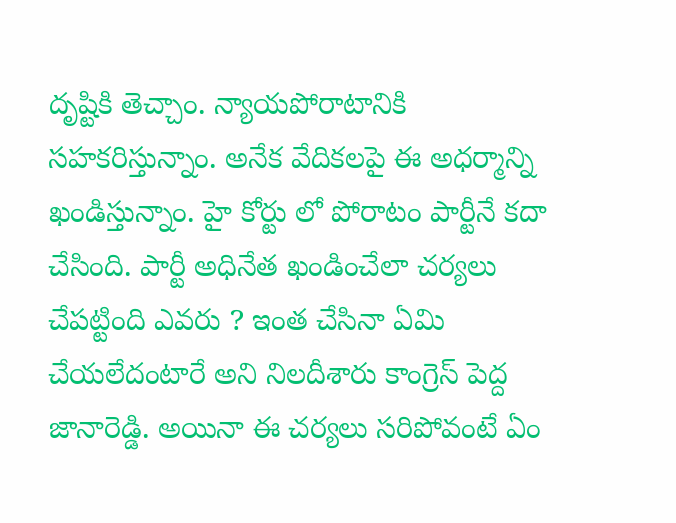దృష్టికి తెచ్చాం. న్యాయపోరాటానికి సహకరిస్తున్నాం. అనేక వేదికలపై ఈ అధర్మాన్ని ఖండిస్తున్నాం. హై కోర్టు లో పోరాటం పార్టీనే కదా చేసింది. పార్టీ అధినేత ఖండించేలా చర్యలు చేపట్టింది ఎవరు ? ఇంత చేసినా ఏమి చేయలేదంటారే అని నిలదీశారు కాంగ్రెస్ పెద్ద జానారెడ్డి. అయినా ఈ చర్యలు సరిపోవంటే ఏం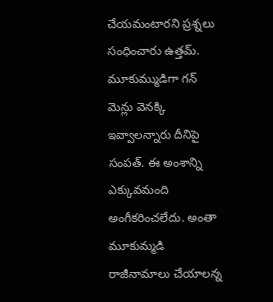చేయమంటారని ప్రశ్నలు సంధించారు ఉత్తమ్. మూకుమ్ముడిగా గన్ మెన్లు వెనక్కి ఇవ్వాలన్నారు దీనిపై సంపత్. ఈ అంశాన్ని ఎక్కువమంది అంగీకరించలేదు. అంతా మూకుమ్మడి రాజీనామాలు చేయాలన్న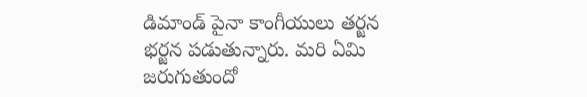డిమాండ్ పైనా కాంగీయులు తర్జన భర్జన పడుతున్నారు. మరి ఏమి జరుగుతుందో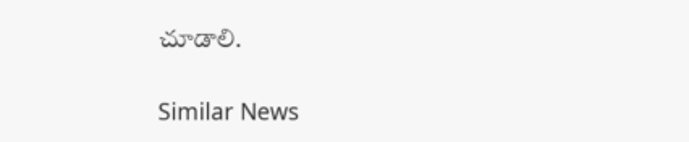చూడాలి.

Similar News